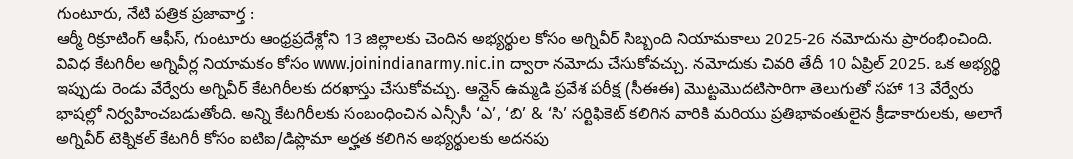గుంటూరు, నేటి పత్రిక ప్రజావార్త :
ఆర్మీ రిక్రూటింగ్ ఆఫీస్, గుంటూరు ఆంధ్రప్రదేశ్లోని 13 జిల్లాలకు చెందిన అభ్యర్థుల కోసం అగ్నివీర్ సిబ్బంది నియామకాలు 2025-26 నమోదును ప్రారంభించింది. వివిధ కేటగిరీల అగ్నివీర్ల నియామకం కోసం www.joinindianarmy.nic.in ద్వారా నమోదు చేసుకోవచ్చు. నమోదుకు చివరి తేదీ 10 ఏప్రిల్ 2025. ఒక అభ్యర్థి ఇప్పుడు రెండు వేర్వేరు అగ్నివీర్ కేటగిరీలకు దరఖాస్తు చేసుకోవచ్చు. ఆన్లైన్ ఉమ్మడి ప్రవేశ పరీక్ష (సీఈఈ) మొట్టమొదటిసారిగా తెలుగుతో సహా 13 వేర్వేరు భాషల్లో నిర్వహించబడుతోంది. అన్ని కేటగిరీలకు సంబంధించిన ఎన్సీసీ ‘ఎ’, ‘బి’ & ‘సి’ సర్టిఫికెట్ కలిగిన వారికి మరియు ప్రతిభావంతులైన క్రీడాకారులకు, అలాగే అగ్నివీర్ టెక్నికల్ కేటగిరీ కోసం ఐటిఐ/డిప్లొమా అర్హత కలిగిన అభ్యర్థులకు అదనపు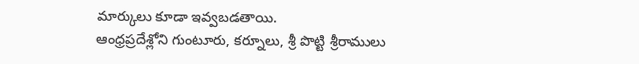మార్కులు కూడా ఇవ్వబడతాయి.
ఆంధ్రప్రదేశ్లోని గుంటూరు, కర్నూలు, శ్రీ పొట్టి శ్రీరాములు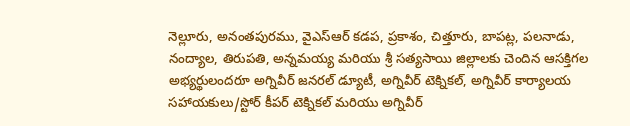నెల్లూరు, అనంతపురము, వైఎస్ఆర్ కడప, ప్రకాశం, చిత్తూరు, బాపట్ల, పలనాడు, నంద్యాల, తిరుపతి, అన్నమయ్య మరియు శ్రీ సత్యసాయి జిల్లాలకు చెందిన ఆసక్తిగల అభ్యర్థులందరూ అగ్నివీర్ జనరల్ డ్యూటీ, అగ్నివీర్ టెక్నికల్, అగ్నివీర్ కార్యాలయ సహాయకులు/స్టోర్ కీపర్ టెక్నికల్ మరియు అగ్నివీర్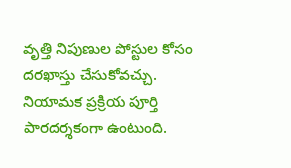వృత్తి నిపుణుల పోస్టుల కోసం దరఖాస్తు చేసుకోవచ్చు. నియామక ప్రక్రియ పూర్తి పారదర్శకంగా ఉంటుంది.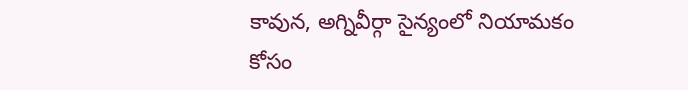కావున, అగ్నివీర్గా సైన్యంలో నియామకం కోసం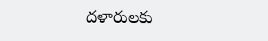దళారులకు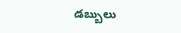డబ్బులు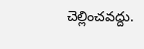చెల్లించవద్దు.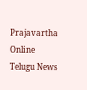Prajavartha Online Telugu News